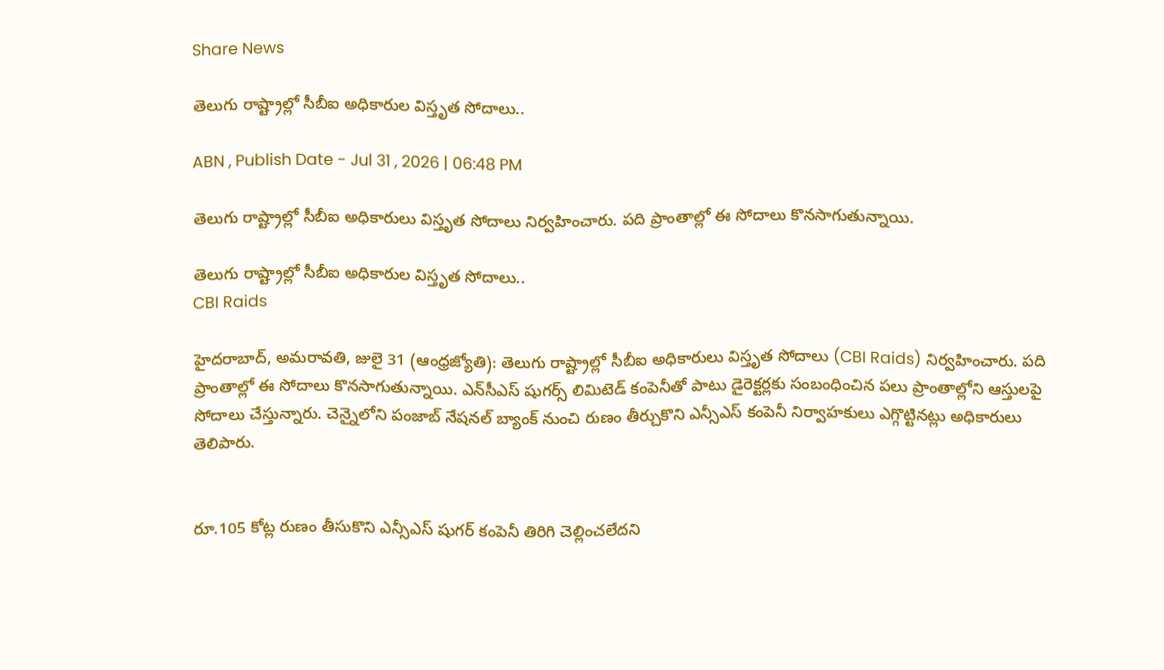Share News

తెలుగు రాష్ట్రాల్లో సీబీఐ అధికారుల విస్తృత సోదాలు..

ABN , Publish Date - Jul 31 , 2026 | 06:48 PM

తెలుగు రాష్ట్రాల్లో సీబీఐ అధికారులు విస్తృత సోదాలు నిర్వహించారు. పది ప్రాంతాల్లో ఈ సోదాలు కొనసాగుతున్నాయి.

తెలుగు రాష్ట్రాల్లో సీబీఐ అధికారుల విస్తృత సోదాలు..
CBI Raids

హైదరాబాద్, అమరావతి, జులై 31 (ఆంధ్రజ్యోతి): తెలుగు రాష్ట్రాల్లో సీబీఐ అధికారులు విస్తృత సోదాలు (CBI Raids) నిర్వహించారు. పది ప్రాంతాల్లో ఈ సోదాలు కొనసాగుతున్నాయి. ఎన్‌సీఎస్ షుగర్స్ లిమిటెడ్ కంపెనీతో పాటు డైరెక్టర్లకు సంబంధించిన పలు ప్రాంతాల్లోని ఆస్తులపై సోదాలు చేస్తున్నారు. చెన్నైలోని పంజాబ్ నేషనల్ బ్యాంక్ నుంచి రుణం తీర్చుకొని ఎన్సీఎస్ కంపెనీ నిర్వాహకులు ఎగ్గొట్టినట్లు అధికారులు తెలిపారు.


రూ.105 కోట్ల రుణం తీసుకొని ఎన్సీఎస్ షుగర్ కంపెనీ తిరిగి చెల్లించలేదని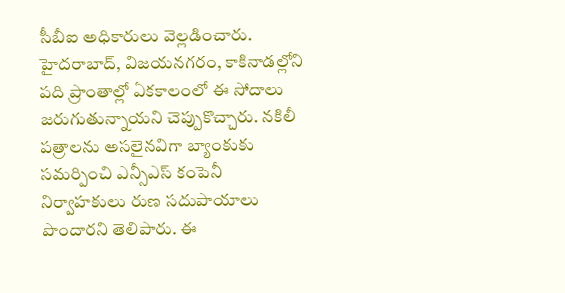సీబీఐ అధికారులు వెల్లడించారు. హైదరాబాద్‌, విజయనగరం, కాకినాడల్లోని పది ప్రాంతాల్లో ఏకకాలంలో ఈ సోదాలు జరుగుతున్నాయని చెప్పుకొచ్చారు. నకిలీ పత్రాలను అసలైనవిగా బ్యాంకుకు సమర్పించి ఎన్సీఎస్ కంపెనీ నిర్వాహకులు రుణ సదుపాయాలు పొందారని తెలిపారు. ఈ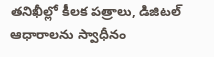తనిఖీల్లో కీలక పత్రాలు, డిజిటల్ ఆధారాలను స్వాధీనం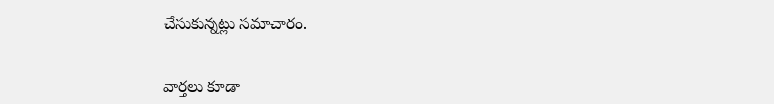చేసుకున్నట్లు సమాచారం.


వార్తలు కూడా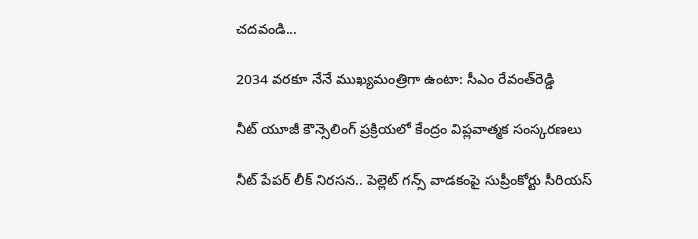చదవండి...

2034 వరకూ నేనే ముఖ్యమంత్రిగా ఉంటా: సీఎం రేవంత్‌రెడ్డి

నీట్ యూజీ కౌన్సెలింగ్ ప్రక్రియలో కేంద్రం విప్లవాత్మక సంస్కరణలు

నీట్ పేపర్ లీక్ నిరసన.. పెల్లెట్ గన్స్ వాడకంపై సుప్రీంకోర్టు సీరియస్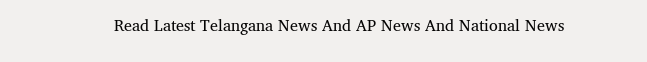Read Latest Telangana News And AP News And National News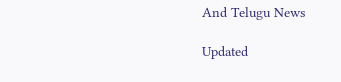And Telugu News

Updated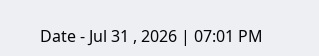Date - Jul 31 , 2026 | 07:01 PM